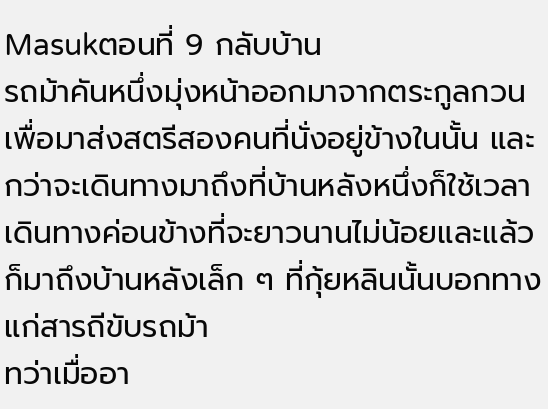Masukตอนที่ 9 กลับบ้าน
รถม้าคันหนึ่งมุ่งหน้าออกมาจากตระกูลกวนเพื่อมาส่งสตรีสองคนที่นั่งอยู่ข้างในนั้น และกว่าจะเดินทางมาถึงที่บ้านหลังหนึ่งก็ใช้เวลาเดินทางค่อนข้างที่จะยาวนานไม่น้อยและแล้วก็มาถึงบ้านหลังเล็ก ๆ ที่กุ้ยหลินนั้นบอกทางแก่สารถีขับรถม้า
ทว่าเมื่ออา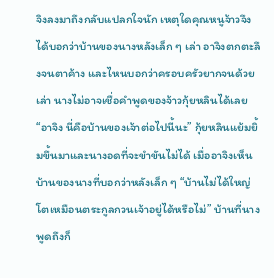จิงลงมาถึงกลับแปลกใจนัก เหตุใดคุณหนูจ้าวจึงได้บอกว่าบ้านของนางหลังเล็ก ๆ เล่า อาจิงตกตะลึงจนตาค้าง และไหนบอกว่าครอบครัวยากจนด้วยเล่า นางไม่อาจเชื่อคำพูดของจ้าวกุ้ยหลินได้เลย
“อาจิง นี่คือบ้านของเจ้าต่อไปนี้นะ” กุ้ยหลินแย้มยิ้มขึ้นมาและนางอดที่จะขำขันไม่ได้ เมื่ออาจิงเห็นบ้านของนางที่บอกว่าหลังเล็ก ๆ “บ้านไม่ได้ใหญ่โตเหมือนตระกูลกวนเจ้าอยู่ได้หรือไม่” บ้านที่นางพูดถึงก็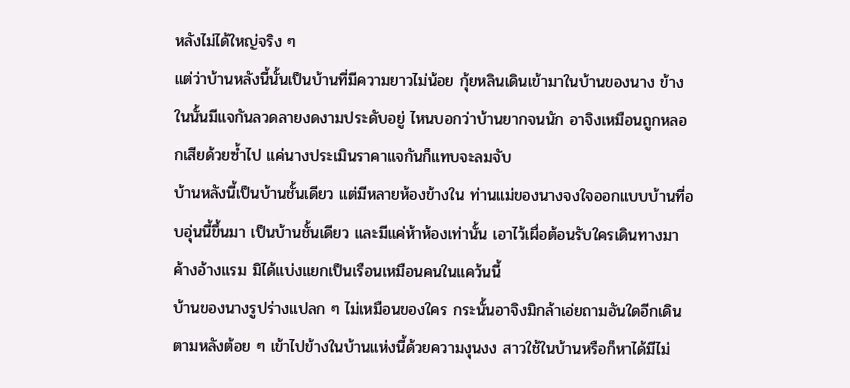หลังไม่ได้ใหญ่จริง ๆ
แต่ว่าบ้านหลังนี้นั้นเป็นบ้านที่มีความยาวไม่น้อย กุ้ยหลินเดินเข้ามาในบ้านของนาง ข้างในนั้นมีแจกันลวดลายงดงามประดับอยู่ ไหนบอกว่าบ้านยากจนนัก อาจิงเหมือนถูกหลอกเสียด้วยซ้ำไป แค่นางประเมินราคาแจกันก็แทบจะลมจับ
บ้านหลังนี้เป็นบ้านชั้นเดียว แต่มีหลายห้องข้างใน ท่านแม่ของนางจงใจออกแบบบ้านที่อบอุ่นนี้ขึ้นมา เป็นบ้านชั้นเดียว และมีแค่ห้าห้องเท่านั้น เอาไว้เผื่อต้อนรับใครเดินทางมาค้างอ้างแรม มิได้แบ่งแยกเป็นเรือนเหมือนคนในแคว้นนี้
บ้านของนางรูปร่างแปลก ๆ ไม่เหมือนของใคร กระนั้นอาจิงมิกล้าเอ่ยถามอันใดอีกเดินตามหลังต้อย ๆ เข้าไปข้างในบ้านแห่งนี้ด้วยความงุนงง สาวใช้ในบ้านหรือก็หาได้มีไม่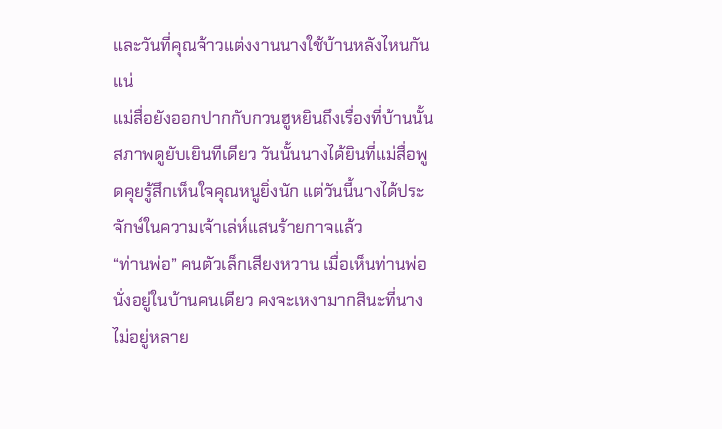และวันที่คุณจ้าวแต่งงานนางใช้บ้านหลังไหนกันแน่
แม่สื่อยังออกปากกับกวนฮูหยินถึงเรื่องที่บ้านนั้นสภาพดูยับเยินทีเดียว วันนั้นนางได้ยินที่แม่สื่อพูดคุยรู้สึกเห็นใจคุณหนูยิ่งนัก แต่วันนี้นางได้ประจักษ์ในความเจ้าเล่ห์แสนร้ายกาจแล้ว
“ท่านพ่อ” คนตัวเล็กเสียงหวาน เมื่อเห็นท่านพ่อนั่งอยู่ในบ้านคนเดียว คงจะเหงามากสินะที่นางไม่อยู่หลาย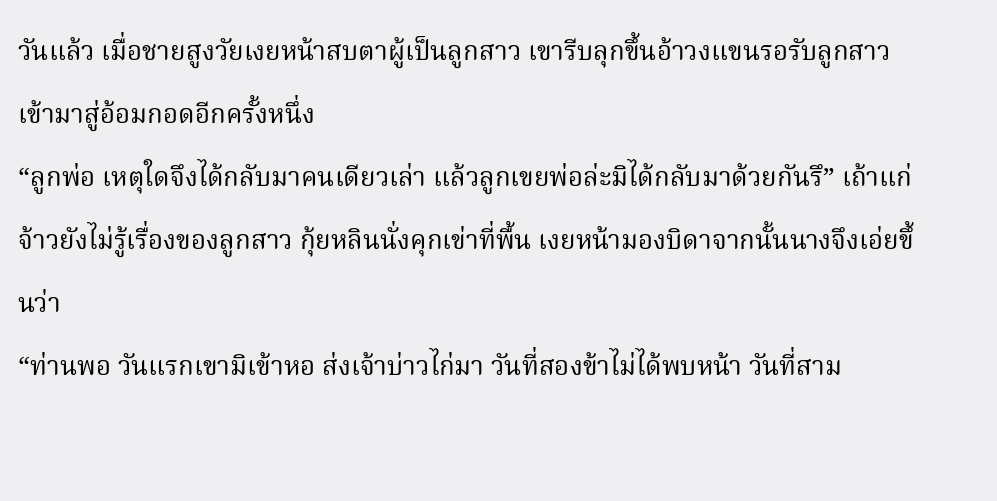วันแล้ว เมื่อชายสูงวัยเงยหน้าสบตาผู้เป็นลูกสาว เขารีบลุกขึ้นอ้าวงแขนรอรับลูกสาวเข้ามาสู่อ้อมกอดอีกครั้งหนึ่ง
“ลูกพ่อ เหตุใดจึงได้กลับมาคนเดียวเล่า แล้วลูกเขยพ่อล่ะมิได้กลับมาด้วยกันรึ” เถ้าแก่จ้าวยังไม่รู้เรื่องของลูกสาว กุ้ยหลินนั่งคุกเข่าที่พื้น เงยหน้ามองบิดาจากนั้นนางจึงเอ่ยขึ้นว่า
“ท่านพอ วันแรกเขามิเข้าหอ ส่งเจ้าบ่าวไก่มา วันที่สองข้าไม่ได้พบหน้า วันที่สาม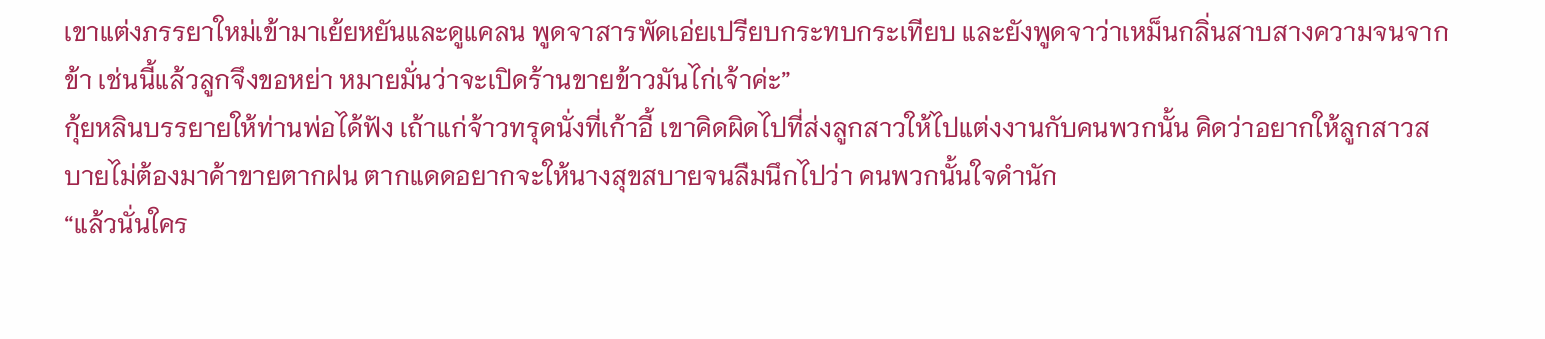เขาแต่งภรรยาใหม่เข้ามาเย้ยหยันและดูแคลน พูดจาสารพัดเอ่ยเปรียบกระทบกระเทียบ และยังพูดจาว่าเหม็นกลิ่นสาบสางความจนจากข้า เช่นนี้แล้วลูกจึงขอหย่า หมายมั่นว่าจะเปิดร้านขายข้าวมันไก่เจ้าค่ะ”
กุ้ยหลินบรรยายให้ท่านพ่อได้ฟัง เถ้าแก่จ้าวทรุดนั่งที่เก้าอี้ เขาคิดผิดไปที่ส่งลูกสาวให้ไปแต่งงานกับคนพวกนั้น คิดว่าอยากให้ลูกสาวสบายไม่ต้องมาค้าขายตากฝน ตากแดดอยากจะให้นางสุขสบายจนลืมนึกไปว่า คนพวกนั้นใจดำนัก
“แล้วนั่นใคร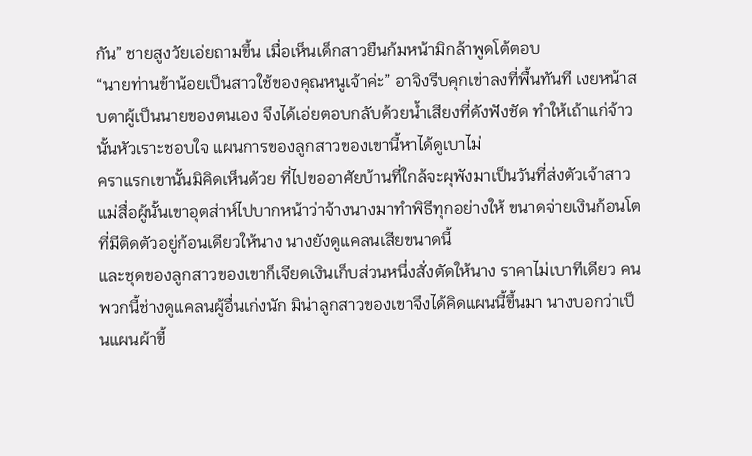กัน” ชายสูงวัยเอ่ยถามขึ้น เมื่อเห็นเด็กสาวยืนก้มหน้ามิกล้าพูดโต้ตอบ
“นายท่านข้าน้อยเป็นสาวใช้ของคุณหนูเจ้าค่ะ” อาจิงรีบคุกเข่าลงที่พื้นทันที เงยหน้าสบตาผู้เป็นนายของตนเอง จึงได้เอ่ยตอบกลับด้วยน้ำเสียงที่ดังฟังชัด ทำให้เถ้าแก่จ้าวนั้นหัวเราะชอบใจ แผนการของลูกสาวของเขานี้หาได้ดูเบาไม่
คราแรกเขานั้นมิคิดเห็นด้วย ที่ไปขออาศัยบ้านที่ใกล้จะผุพังมาเป็นวันที่ส่งตัวเจ้าสาว แม่สื่อผู้นั้นเขาอุตส่าห์ไปบากหน้าว่าจ้างนางมาทำพิธีทุกอย่างให้ ขนาดจ่ายเงินก้อนโตที่มีติดตัวอยู่ก้อนเดียวให้นาง นางยังดูแคลนเสียขนาดนี้
และชุดของลูกสาวของเขาก็เจียดเงินเก็บส่วนหนึ่งสั่งตัดให้นาง ราคาไม่เบาทีเดียว คนพวกนี้ช่างดูแคลนผู้อื่นเก่งนัก มิน่าลูกสาวของเขาจึงได้คิดแผนนี้ขึ้นมา นางบอกว่าเป็นแผนผ้าขี้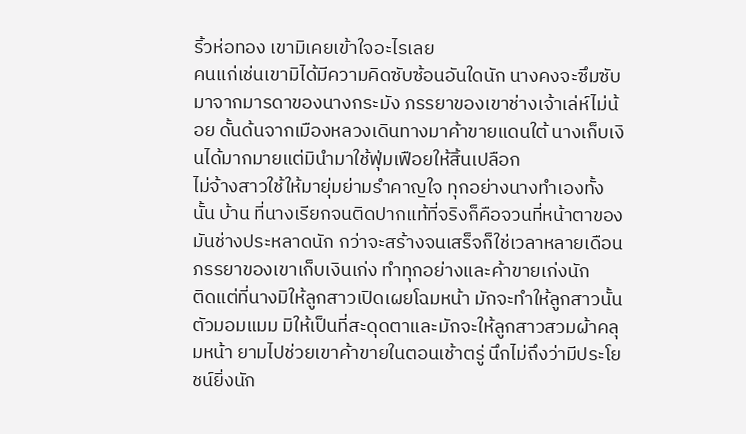ริ้วห่อทอง เขามิเคยเข้าใจอะไรเลย
คนแก่เช่นเขามิได้มีความคิดซับซ้อนอันใดนัก นางคงจะซึมซับมาจากมารดาของนางกระมัง ภรรยาของเขาช่างเจ้าเล่ห์ไม่น้อย ดั้นด้นจากเมืองหลวงเดินทางมาค้าขายแดนใต้ นางเก็บเงินได้มากมายแต่มินำมาใช้ฟุ่มเฟือยให้สิ้นเปลือก
ไม่จ้างสาวใช้ให้มายุ่มย่ามรำคาญใจ ทุกอย่างนางทำเองทั้งนั้น บ้าน ที่นางเรียกจนติดปากแท้ที่จริงก็คือจวนที่หน้าตาของมันช่างประหลาดนัก กว่าจะสร้างจนเสร็จก็ใช่เวลาหลายเดือน ภรรยาของเขาเก็บเงินเก่ง ทำทุกอย่างและค้าขายเก่งนัก
ติดแต่ที่นางมิให้ลูกสาวเปิดเผยโฉมหน้า มักจะทำให้ลูกสาวนั้นตัวมอมแมม มิให้เป็นที่สะดุดตาและมักจะให้ลูกสาวสวมผ้าคลุมหน้า ยามไปช่วยเขาค้าขายในตอนเช้าตรู่ นึกไม่ถึงว่ามีประโยชน์ยิ่งนัก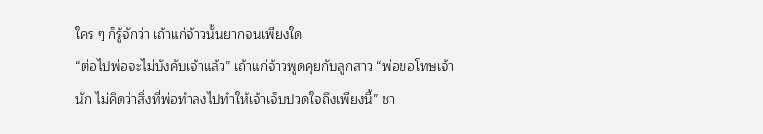ใคร ๆ ก็รู้จักว่า เถ้าแก่จ้าวนั้นยากจนเพียงใด
“ต่อไปพ่อจะไม่บังคับเจ้าแล้ว” เถ้าแก่จ้าวพูดคุยกับลูกสาว “พ่อขอโทษเจ้านัก ไม่คิดว่าสิ่งที่พ่อทำลงไปทำให้เจ้าเจ็บปวดใจถึงเพียงนี้” ชา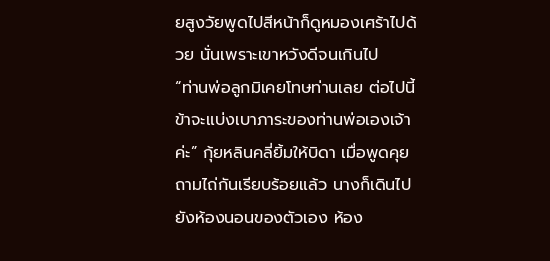ยสูงวัยพูดไปสีหน้าก็ดูหมองเศร้าไปด้วย นั่นเพราะเขาหวังดีจนเกินไป
“ท่านพ่อลูกมิเคยโทษท่านเลย ต่อไปนี้ข้าจะแบ่งเบาภาระของท่านพ่อเองเจ้าค่ะ” กุ้ยหลินคลี่ยิ้มให้บิดา เมื่อพูดคุยถามไถ่กันเรียบร้อยแล้ว นางก็เดินไปยังห้องนอนของตัวเอง ห้อง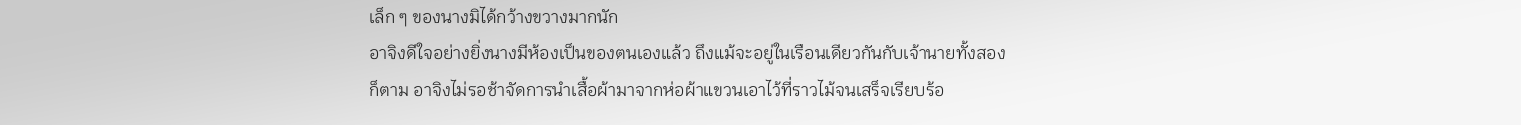เล็ก ๆ ของนางมิได้กว้างขวางมากนัก
อาจิงดีใจอย่างยิ่งนางมีห้องเป็นของตนเองแล้ว ถึงแม้จะอยู่ในเรือนเดียวกันกับเจ้านายทั้งสองก็ตาม อาจิงไม่รอช้าจัดการนำเสื้อผ้ามาจากห่อผ้าแขวนเอาไว้ที่ราวไม้จนเสร็จเรียบร้อ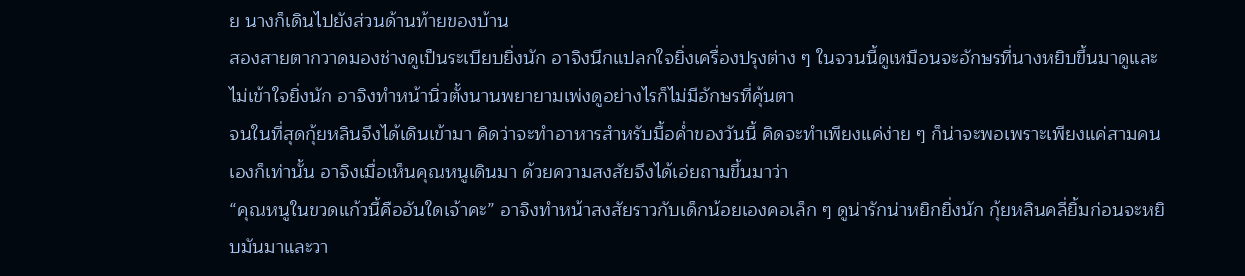ย นางก็เดินไปยังส่วนด้านท้ายของบ้าน
สองสายตากวาดมองช่างดูเป็นระเบียบยิ่งนัก อาจิงนึกแปลกใจยิ่งเครื่องปรุงต่าง ๆ ในจวนนี้ดูเหมือนจะอักษรที่นางหยิบขึ้นมาดูและไม่เข้าใจยิ่งนัก อาจิงทำหน้านิ่วตั้งนานพยายามเพ่งดูอย่างไรก็ไม่มีอักษรที่คุ้นตา
จนในที่สุดกุ้ยหลินจึงได้เดินเข้ามา คิดว่าจะทำอาหารสำหรับมื้อค่ำของวันนี้ คิดจะทำเพียงแค่ง่าย ๆ ก็น่าจะพอเพราะเพียงแค่สามคนเองก็เท่านั้น อาจิงเมื่อเห็นคุณหนูเดินมา ด้วยความสงสัยจึงได้เอ่ยถามขึ้นมาว่า
“คุณหนูในขวดแก้วนี้คืออันใดเจ้าคะ” อาจิงทำหน้าสงสัยราวกับเด็กน้อยเองคอเล็ก ๆ ดูน่ารักน่าหยิกยิ่งนัก กุ้ยหลินคลี่ยิ้มก่อนจะหยิบมันมาและวา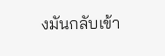งมันกลับเข้า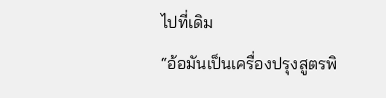ไปที่เดิม
“อ้อมันเป็นเครื่องปรุงสูตรพิ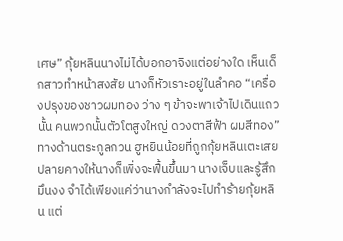เศษ” กุ้ยหลินนางไม่ได้บอกอาจิงแต่อย่างใด เห็นเด็กสาวทำหน้าสงสัย นางก็หัวเราะอยู่ในลำคอ “เครื่องปรุงของชาวผมทอง ว่าง ๆ ข้าจะพาเจ้าไปเดินแถวนั้น คนพวกนั้นตัวโตสูงใหญ่ ดวงตาสีฟ้า ผมสีทอง”
ทางด้านตระกูลกวน ฮูหยินน้อยที่ถูกกุ้ยหลินเตะเสยปลายคางให้นางก็เพิ่งจะฟื้นขึ้นมา นางเจ็บและรู้สึกมึนงง จำได้เพียงแค่ว่านางกำลังจะไปทำร้ายกุ้ยหลิน แต่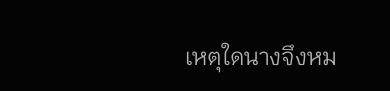เหตุใดนางจึงหม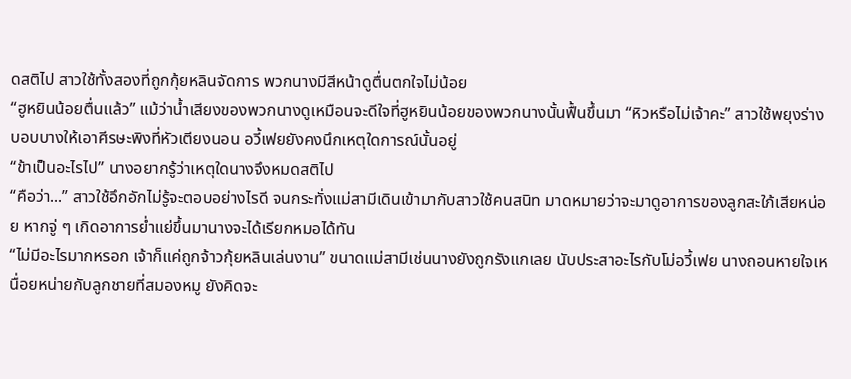ดสติไป สาวใช้ทั้งสองที่ถูกกุ้ยหลินจัดการ พวกนางมีสีหน้าดูตื่นตกใจไม่น้อย
“ฮูหยินน้อยตื่นแล้ว” แม้ว่าน้ำเสียงของพวกนางดูเหมือนจะดีใจที่ฮูหยินน้อยของพวกนางนั้นฟื้นขึ้นมา “หิวหรือไม่เจ้าคะ” สาวใช้พยุงร่างบอบบางให้เอาศีรษะพิงที่หัวเตียงนอน อวี้เฟยยังคงนึกเหตุใดการณ์นั้นอยู่
“ข้าเป็นอะไรไป” นางอยากรู้ว่าเหตุใดนางจึงหมดสติไป
“คือว่า...” สาวใช้อึกอักไม่รู้จะตอบอย่างไรดี จนกระทั่งแม่สามีเดินเข้ามากับสาวใช้คนสนิท มาดหมายว่าจะมาดูอาการของลูกสะใภ้เสียหน่อย หากจู่ ๆ เกิดอาการย่ำแย่ขึ้นมานางจะได้เรียกหมอได้ทัน
“ไม่มีอะไรมากหรอก เจ้าก็แค่ถูกจ้าวกุ้ยหลินเล่นงาน” ขนาดแม่สามีเช่นนางยังถูกรังแกเลย นับประสาอะไรกับโม่อวี้เฟย นางถอนหายใจเหนื่อยหน่ายกับลูกชายที่สมองหมู ยังคิดจะ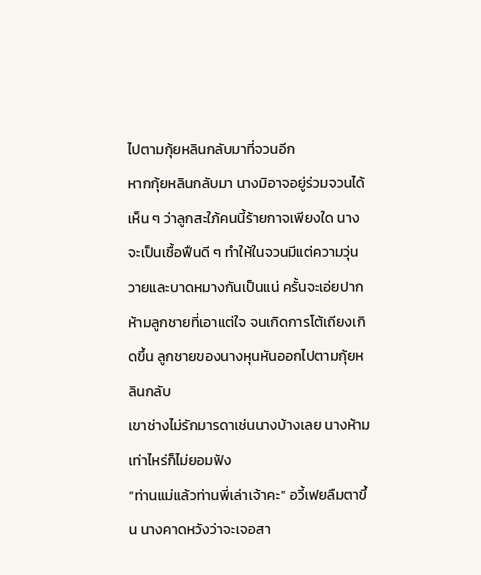ไปตามกุ้ยหลินกลับมาที่จวนอีก
หากกุ้ยหลินกลับมา นางมิอาจอยู่ร่วมจวนได้ เห็น ๆ ว่าลูกสะใภ้คนนี้ร้ายกาจเพียงใด นางจะเป็นเชื้อฟืนดี ๆ ทำให้ในจวนมีแต่ความวุ่นวายและบาดหมางกันเป็นแน่ ครั้นจะเอ่ยปากห้ามลูกชายที่เอาแต่ใจ จนเกิดการโต้เถียงเกิดขึ้น ลูกชายของนางหุนหันออกไปตามกุ้ยหลินกลับ
เขาช่างไม่รักมารดาเช่นนางบ้างเลย นางห้ามเท่าไหร่ก็ไม่ยอมฟัง
“ท่านแม่แล้วท่านพี่เล่าเจ้าคะ” อวี้เฟยลืมตาขึ้น นางคาดหวังว่าจะเจอสา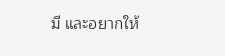มี และอยากให้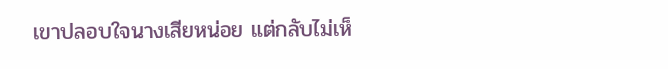เขาปลอบใจนางเสียหน่อย แต่กลับไม่เห็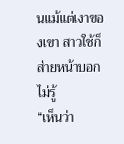นแม้แต่เงาของเขา สาวใช้ก็ส่ายหน้าบอกไม่รู้
“เห็นว่า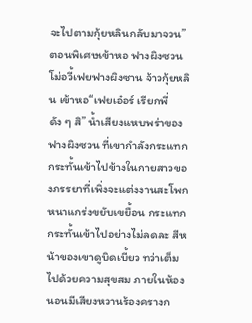จะไปตามกุ้ยหลินกลับมาจวน”
ตอนพิเศษเข้าหอ ฟางผิงซวน โม่อวี้เฟยฟางผิงซาน จ้าวกุ้ยหลิน เข้าหอ“เฟยเอ๋อร์ เรียกพี่ดัง ๆ สิ” น้ำเสียงแหบพร่าของฟางผิงซวน ที่เขากำลังกระแทกกระทั้นเข้าไปข้างในกายสาวของภรรยาที่เพิ่งจะแต่งงานสะโพกหนาแกร่งขยับเขยื้อน กระแทกกระทั้นเข้าไปอย่างไม่ลดละ สีหน้าของเขาดูบิดเบี้ยว ทว่าเต็มไปด้วยความสุขสม ภายในห้องนอนมีเสียงหวานร้องครางก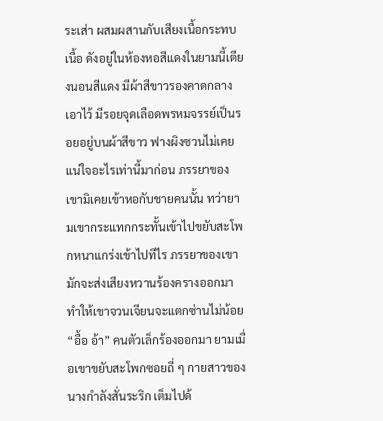ระเส่า ผสมผสานกับเสียงเนื้อกระทบเนื้อ ดังอยู่ในห้องหอสีแดงในยามนี้เตียงนอนสีแดง มีผ้าสีขาวรองคาดกลางเอาไว้ มีรอยจุดเลือดพรหมจรรย์เป็นรอยอยู่บนผ้าสีขาว ฟางผิงซวนไม่เคยแน่ใจอะไรเท่านี้มาก่อน ภรรยาของเขามิเคยเข้าหอกับชายคนนั้น ทว่ายามเขากระแทกกระทั้นเข้าไปขยับสะโพกหนาแกร่งเข้าไปทีไร ภรรยาของเขามักจะส่งเสียงหวานร้องครางออกมา ทำให้เขาจวนเจียนจะแตกซ่านไม่น้อย“อื้อ อ้า” คนตัวเล็กร้องออกมา ยามเมื่อเขาขยับสะโพกซอยถี่ ๆ กายสาวของนางกำลังสั่นระริก เต็มไปด้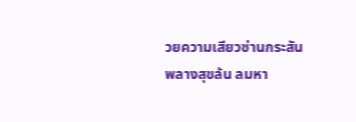วยความเสียวซ่านกระสัน พลางสุขล้น ลมหา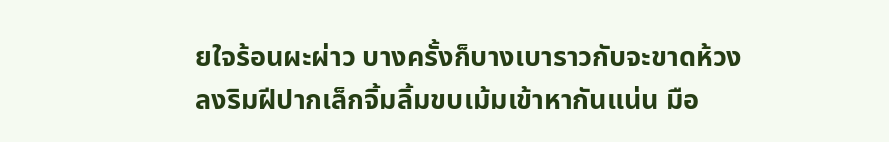ยใจร้อนผะผ่าว บางครั้งก็บางเบาราวกับจะขาดห้วงลงริมฝีปากเล็กจิ้มลิ้มขบเม้มเข้าหากันแน่น มือ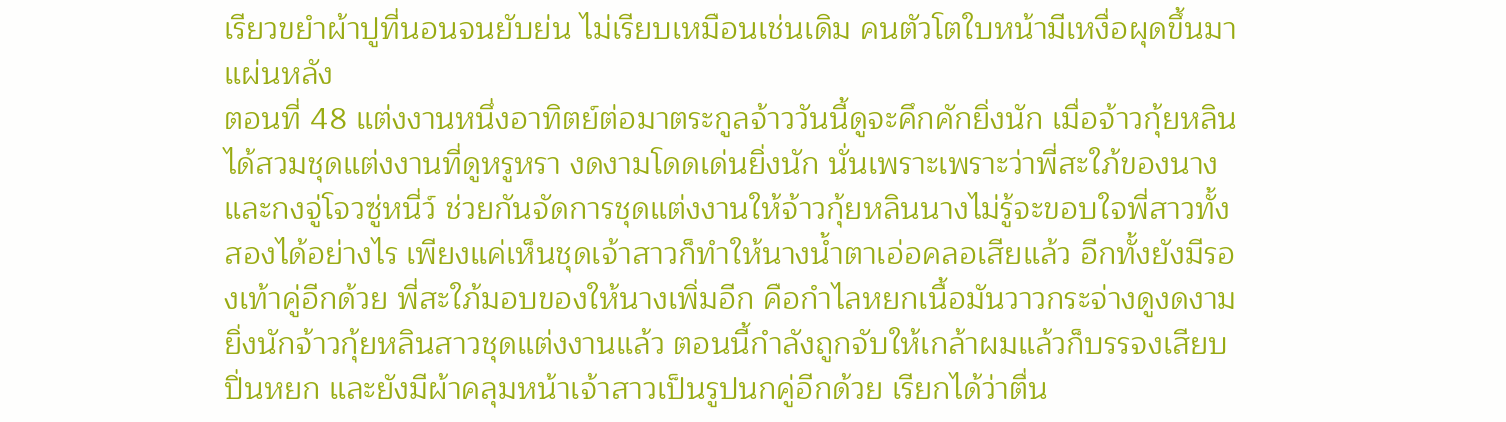เรียวขยำผ้าปูที่นอนจนยับย่น ไม่เรียบเหมือนเช่นเดิม คนตัวโตใบหน้ามีเหงื่อผุดขึ้นมา แผ่นหลัง
ตอนที่ 48 แต่งงานหนึ่งอาทิตย์ต่อมาตระกูลจ้าววันนี้ดูจะคึกคักยิ่งนัก เมื่อจ้าวกุ้ยหลินได้สวมชุดแต่งงานที่ดูหรูหรา งดงามโดดเด่นยิ่งนัก นั่นเพราะเพราะว่าพี่สะใภ้ของนางและกงจู่โจวซู่หนี่ว์ ช่วยกันจัดการชุดแต่งงานให้จ้าวกุ้ยหลินนางไม่รู้จะขอบใจพี่สาวทั้งสองได้อย่างไร เพียงแค่เห็นชุดเจ้าสาวก็ทำให้นางน้ำตาเอ่อคลอเสียแล้ว อีกทั้งยังมีรองเท้าคู่อีกด้วย พี่สะใภ้มอบของให้นางเพิ่มอีก คือกำไลหยกเนื้อมันวาวกระจ่างดูงดงามยิ่งนักจ้าวกุ้ยหลินสาวชุดแต่งงานแล้ว ตอนนี้กำลังถูกจับให้เกล้าผมแล้วก็บรรจงเสียบปิ่นหยก และยังมีผ้าคลุมหน้าเจ้าสาวเป็นรูปนกคู่อีกด้วย เรียกได้ว่าตื่น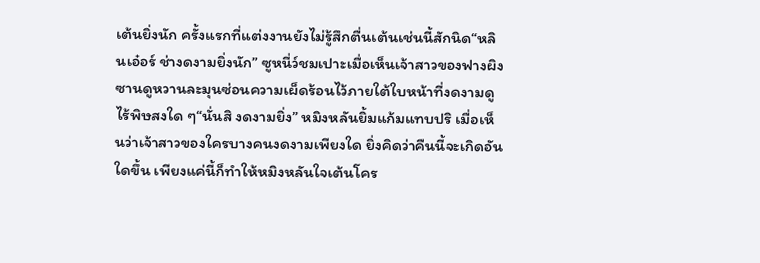เต้นยิ่งนัก ครั้งแรกที่แต่งงานยังไม่รู้สึกตื่นเต้นเช่นนี้สักนิด“หลินเอ๋อร์ ช่างดงามยิ่งนัก” ซูหนี่ว์ชมเปาะเมื่อเห็นเจ้าสาวของฟางผิงซานดูหวานละมุนซ่อนความเผ็ดร้อนไว้ภายใต้ใบหน้าที่งดงามดูไร้พิษสงใด ๆ“นั่นสิ งดงามยิ่ง” หมิงหลันยิ้มแก้มแทบปริ เมื่อเห็นว่าเจ้าสาวของใครบางคนงดงามเพียงใด ยิ่งคิดว่าคืนนี้จะเกิดอันใดขึ้น เพียงแค่นี้ก็ทำให้หมิงหลันใจเต้นโคร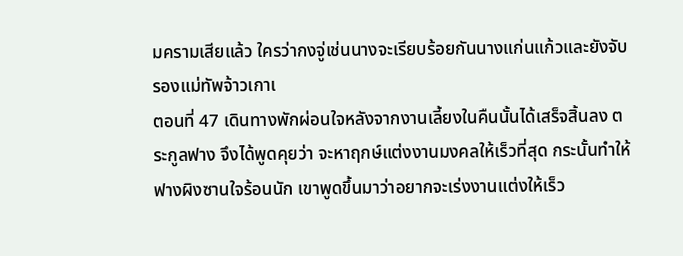มครามเสียแล้ว ใครว่ากงจู่เช่นนางจะเรียบร้อยกันนางแก่นแก้วและยังจับรองแม่ทัพจ้าวเกาเ
ตอนที่ 47 เดินทางพักผ่อนใจหลังจากงานเลี้ยงในคืนนั้นได้เสร็จสิ้นลง ตระกูลฟาง จึงได้พูดคุยว่า จะหาฤกษ์แต่งงานมงคลให้เร็วที่สุด กระนั้นทำให้ฟางผิงซานใจร้อนนัก เขาพูดขึ้นมาว่าอยากจะเร่งงานแต่งให้เร็ว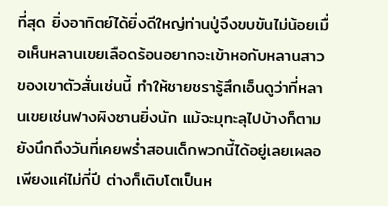ที่สุด ยิ่งอาทิตย์ได้ยิ่งดีใหญ่ท่านปู่จึงขบขันไม่น้อยเมื่อเห็นหลานเขยเลือดร้อนอยากจะเข้าหอกับหลานสาวของเขาตัวสั่นเช่นนี้ ทำให้ชายชรารู้สึกเอ็นดูว่าที่หลานเขยเช่นฟางผิงซานยิ่งนัก แม้จะมุทะลุไปบ้างก็ตาม ยังนึกถึงวันที่เคยพร่ำสอนเด็กพวกนี้ได้อยู่เลยเผลอเพียงแค่ไม่กี่ปี ต่างก็เติบโตเป็นห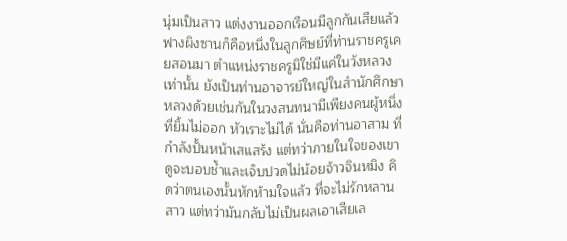นุ่มเป็นสาว แต่งงานออกเรือนมีลูกกันเสียแล้ว ฟางผิงซานก็คือหนึ่งในลูกศิษย์ที่ท่านราชครูเคยสอนมา ตำแหน่งราชครูมิใช่มีแค่ในวังหลวงเท่านั้น ยังเป็นท่านอาจารย์ใหญ่ในสำนักศึกษาหลวงด้วยเช่นกันในวงสนทนามีเพียงคนผู้หนึ่งที่ยิ้มไม่ออก หัวเราะไม่ได้ นั่นคือท่านอาสาม ที่กำลังปั้นหน้าเสแสร้ง แต่ทว่าภายในใจของเขาดูจะบอบช้ำและเจ็บปวดไม่น้อยจ้าวจินหมิง คิดว่าตนเองนั้นหักห้ามใจแล้ว ที่จะไม่รักหลานสาว แต่ทว่ามันกลับไม่เป็นผลเอาเสียเล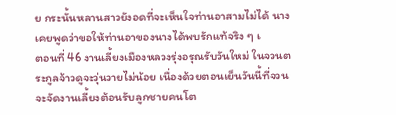ย กระนั้นหลานสาวยังอดที่จะเห็นใจท่านอาสามไม่ได้ นางเคยพูดว่าขอให้ท่านอาของนางได้พบรักแท้จริง ๆ เ
ตอนที่ 46 งานเลี้ยงเมืองหลวงรุ่งอรุณรับวันใหม่ ในจวนตระกูลจ้าวดูจะวุ่นวายไม่น้อย เนื่องด้วยตอนเย็นวันนี้ที่จวนจะจัดงานเลี้ยงต้อนรับลูกชายคนโต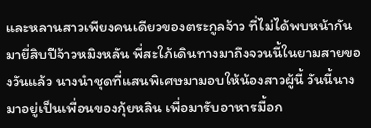และหลานสาวเพียงคนเดียวของตระกูลจ้าว ที่ไม่ได้พบหน้ากันมายี่สิบปีจ้าวหมิงหลัน พี่สะใภ้เดินทางมาถึงจวนนี้ในยามสายของวันแล้ว นางนำชุดที่แสนพิเศษมามอบให้น้องสาวผู้นี้ วันนี้นางมาอยู่เป็นเพื่อนของกุ้ยหลิน เพื่อมารับอาหารมื้อก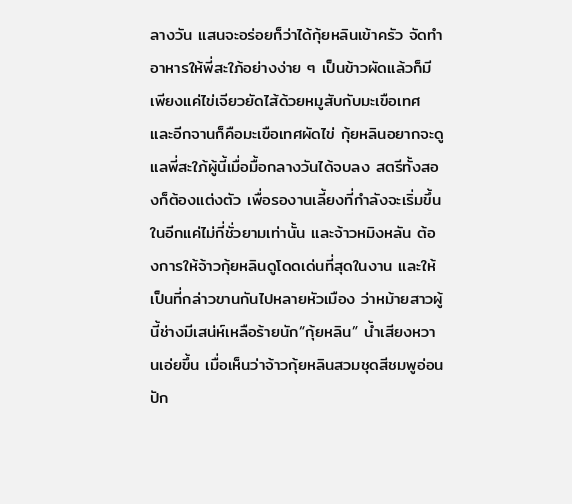ลางวัน แสนจะอร่อยก็ว่าได้กุ้ยหลินเข้าครัว จัดทำอาหารให้พี่สะใภ้อย่างง่าย ๆ เป็นข้าวผัดแล้วก็มีเพียงแค่ไข่เจียวยัดไส้ด้วยหมูสับกับมะเขือเทศ และอีกจานก็คือมะเขือเทศผัดไข่ กุ้ยหลินอยากจะดูแลพี่สะใภ้ผู้นี้เมื่อมื้อกลางวันได้จบลง สตรีทั้งสองก็ต้องแต่งตัว เพื่อรองานเลี้ยงที่กำลังจะเริ่มขึ้นในอีกแค่ไม่กี่ชั่วยามเท่านั้น และจ้าวหมิงหลัน ต้องการให้จ้าวกุ้ยหลินดูโดดเด่นที่สุดในงาน และให้เป็นที่กล่าวขานกันไปหลายหัวเมือง ว่าหม้ายสาวผู้นี้ช่างมีเสน่ห์เหลือร้ายนัก“กุ้ยหลิน” น้ำเสียงหวานเอ่ยขึ้น เมื่อเห็นว่าจ้าวกุ้ยหลินสวมชุดสีชมพูอ่อน ปัก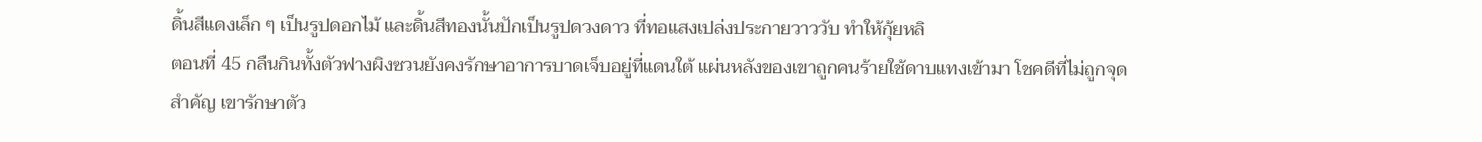ดิ้นสีแดงเล็ก ๆ เป็นรูปดอกไม้ และดิ้นสีทองนั้นปักเป็นรูปดวงดาว ที่ทอแสงเปล่งประกายวาววับ ทำให้กุ้ยหลิ
ตอนที่ 45 กลืนกินทั้งตัวฟางผิงซวนยังคงรักษาอาการบาดเจ็บอยู่ที่แดนใต้ แผ่นหลังของเขาถูกคนร้ายใช้ดาบแทงเข้ามา โชคดีที่ไม่ถูกจุดสำคัญ เขารักษาตัว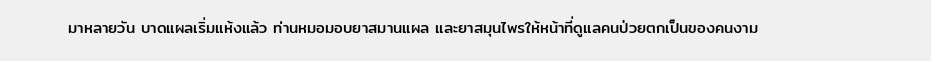มาหลายวัน บาดแผลเริ่มแห้งแล้ว ท่านหมอมอบยาสมานแผล และยาสมุนไพรให้หน้าที่ดูแลคนป่วยตกเป็นของคนงาม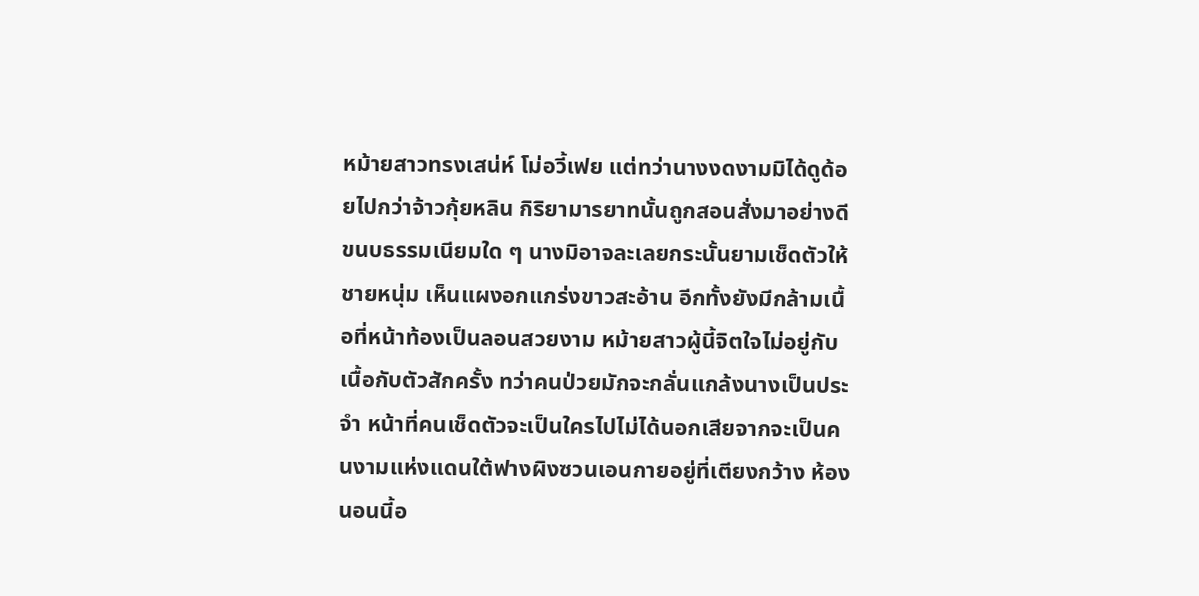หม้ายสาวทรงเสน่ห์ โม่อวี้เฟย แต่ทว่านางงดงามมิได้ดูด้อยไปกว่าจ้าวกุ้ยหลิน กิริยามารยาทนั้นถูกสอนสั่งมาอย่างดี ขนบธรรมเนียมใด ๆ นางมิอาจละเลยกระนั้นยามเช็ดตัวให้ชายหนุ่ม เห็นแผงอกแกร่งขาวสะอ้าน อีกทั้งยังมีกล้ามเนื้อที่หน้าท้องเป็นลอนสวยงาม หม้ายสาวผู้นี้จิตใจไม่อยู่กับเนื้อกับตัวสักครั้ง ทว่าคนป่วยมักจะกลั่นแกล้งนางเป็นประจำ หน้าที่คนเช็ดตัวจะเป็นใครไปไม่ได้นอกเสียจากจะเป็นคนงามแห่งแดนใต้ฟางผิงซวนเอนกายอยู่ที่เตียงกว้าง ห้องนอนนี้อ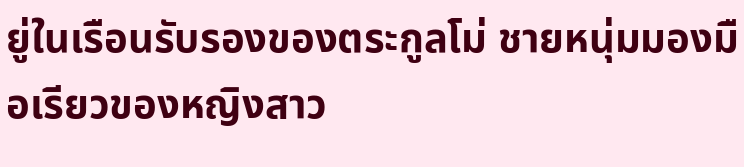ยู่ในเรือนรับรองของตระกูลโม่ ชายหนุ่มมองมือเรียวของหญิงสาว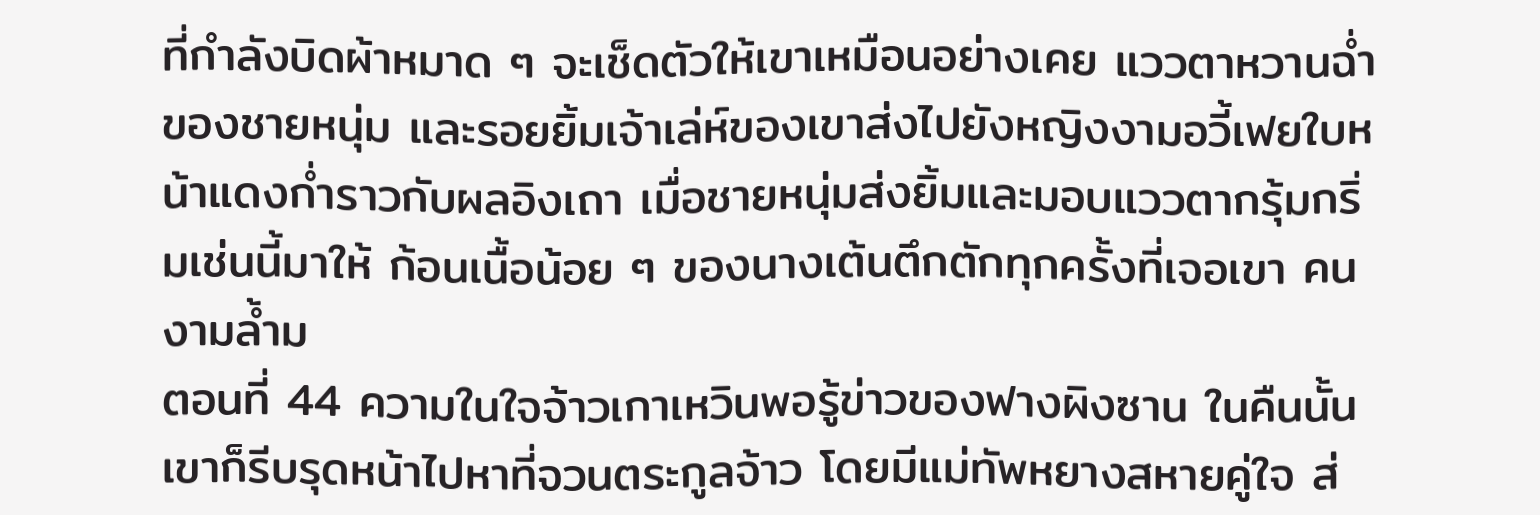ที่กำลังบิดผ้าหมาด ๆ จะเช็ดตัวให้เขาเหมือนอย่างเคย แววตาหวานฉ่ำของชายหนุ่ม และรอยยิ้มเจ้าเล่ห์ของเขาส่งไปยังหญิงงามอวี้เฟยใบหน้าแดงก่ำราวกับผลอิงเถา เมื่อชายหนุ่มส่งยิ้มและมอบแววตากรุ้มกริ่มเช่นนี้มาให้ ก้อนเนื้อน้อย ๆ ของนางเต้นตึกตักทุกครั้งที่เจอเขา คนงามล้ำม
ตอนที่ 44 ความในใจจ้าวเกาเหวินพอรู้ข่าวของฟางผิงซาน ในคืนนั้นเขาก็รีบรุดหน้าไปหาที่จวนตระกูลจ้าว โดยมีแม่ทัพหยางสหายคู่ใจ ส่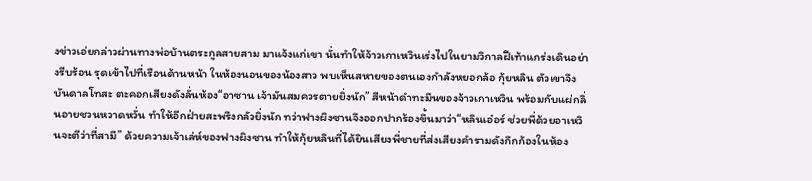งข่าวเอ่ยกล่าวผ่านทางพ่อบ้านตระกูลสายสาม มาแจ้งแก่เขา นั่นทำให้จ้าวเกาเหวินเร่งไปในยามวิกาลฝีเท้าแกร่งเดินอย่างรีบร้อน รุดเข้าไปที่เรือนด้านหน้า ในห้องนอนของน้องสาว พบเห็นสหายของตนเองกำลังหยอกล้อ กุ้ยหลิน ตัวเขาจึงบันดาลโทสะ ตะคอกเสียงดังลั่นห้อง“อาซาน เจ้ามันสมควรตายยิ่งนัก” สีหน้าดำทะมึนของจ้าวเกาเหวิน พร้อมกับแผ่กลิ่นอายชวนหวาดหวั่น ทำให้อีกฝ่ายสะพรึงกลัวยิ่งนัก ทว่าฟางผิงซานจึงออกปากร้องขึ้นมาว่า“หลินเอ๋อร์ ช่วยพี่ด้วยอาเหวินจะตีว่าที่สามี” ด้วยความเจ้าเล่ห์ของฟางผิงซาน ทำให้กุ้ยหลินที่ได้ยินเสียงพี่ชายที่ส่งเสียงคำรามดังกึกก้องในห้อง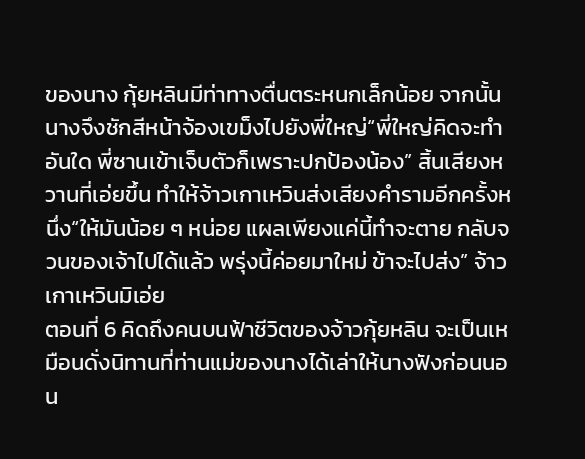ของนาง กุ้ยหลินมีท่าทางตื่นตระหนกเล็กน้อย จากนั้นนางจึงชักสีหน้าจ้องเขม็งไปยังพี่ใหญ่“พี่ใหญ่คิดจะทำอันใด พี่ซานเข้าเจ็บตัวก็เพราะปกป้องน้อง” สิ้นเสียงหวานที่เอ่ยขึ้น ทำให้จ้าวเกาเหวินส่งเสียงคำรามอีกครั้งหนึ่ง“ให้มันน้อย ๆ หน่อย แผลเพียงแค่นี้ทำจะตาย กลับจวนของเจ้าไปได้แล้ว พรุ่งนี้ค่อยมาใหม่ ข้าจะไปส่ง” จ้าวเกาเหวินมิเอ่ย
ตอนที่ 6 คิดถึงคนบนฟ้าชีวิตของจ้าวกุ้ยหลิน จะเป็นเหมือนดั่งนิทานที่ท่านแม่ของนางได้เล่าให้นางฟังก่อนนอน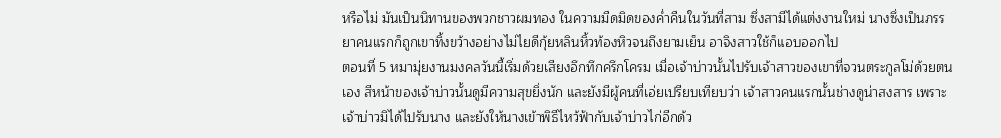หรือไม่ มันเป็นนิทานของพวกชาวผมทอง ในความมืดมิดของค่ำคืนในวันที่สาม ซึ่งสามีได้แต่งงานใหม่ นางซึ่งเป็นภรรยาคนแรกก็ถูกเขาทิ้งขว้างอย่างไม่ไยดีกุ้ยหลินหิ้วท้องหิวจนถึงยามเย็น อาจิงสาวใช้ก็แอบออกไป
ตอนที่ 5 หมามุ่ยงานมงคลวันนี้เริ่มด้วยเสียงอึกทึกครึกโครม เมื่อเจ้าบ่าวนั้นไปรับเจ้าสาวของเขาที่จวนตระกูลโม่ด้วยตนเอง สีหน้าของเจ้าบ่าวนั้นดูมีความสุขยิ่งนัก และยังมีผู้คนที่เอ่ยเปรียบเทียบว่า เจ้าสาวคนแรกนั้นช่างดูน่าสงสาร เพราะเจ้าบ่าวมิได้ไปรับนาง และยังให้นางเข้าพิธีไหว้ฟ้ากับเจ้าบ่าวไก่อีกด้ว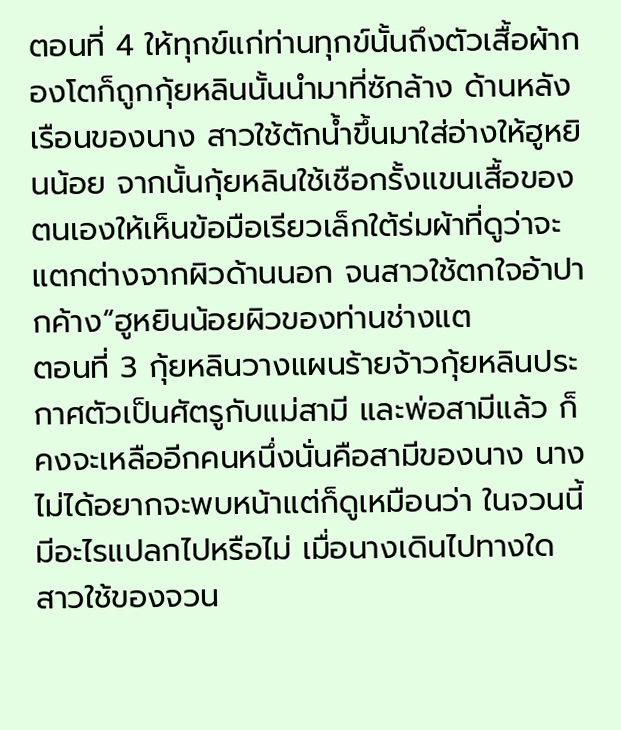ตอนที่ 4 ให้ทุกข์แก่ท่านทุกข์นั้นถึงตัวเสื้อผ้ากองโตก็ถูกกุ้ยหลินนั้นนำมาที่ซักล้าง ด้านหลังเรือนของนาง สาวใช้ตักน้ำขึ้นมาใส่อ่างให้ฮูหยินน้อย จากนั้นกุ้ยหลินใช้เชือกรั้งแขนเสื้อของตนเองให้เห็นข้อมือเรียวเล็กใต้ร่มผ้าที่ดูว่าจะแตกต่างจากผิวด้านนอก จนสาวใช้ตกใจอ้าปากค้าง“ฮูหยินน้อยผิวของท่านช่างแต
ตอนที่ 3 กุ้ยหลินวางแผนร้ายจ้าวกุ้ยหลินประกาศตัวเป็นศัตรูกับแม่สามี และพ่อสามีแล้ว ก็คงจะเหลืออีกคนหนึ่งนั่นคือสามีของนาง นางไม่ได้อยากจะพบหน้าแต่ก็ดูเหมือนว่า ในจวนนี้มีอะไรแปลกไปหรือไม่ เมื่อนางเดินไปทางใด สาวใช้ของจวน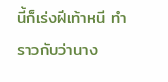นี้ก็เร่งฝีเท้าหนี ทำราวกับว่านาง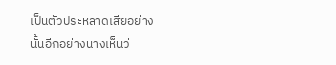เป็นตัวประหลาดเสียอย่างนั้นอีกอย่างนางเห็นว่